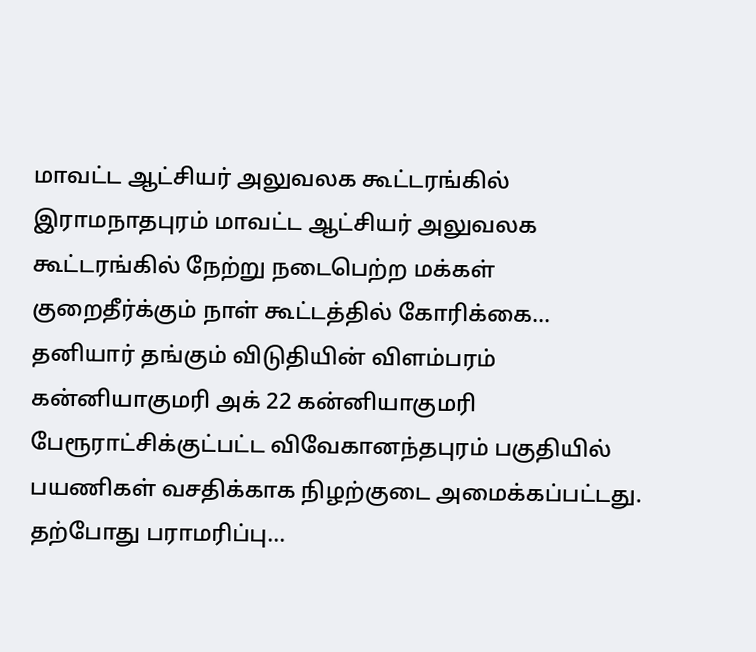மாவட்ட ஆட்சியர் அலுவலக கூட்டரங்கில்
இராமநாதபுரம் மாவட்ட ஆட்சியர் அலுவலக கூட்டரங்கில் நேற்று நடைபெற்ற மக்கள் குறைதீர்க்கும் நாள் கூட்டத்தில் கோரிக்கை…
தனியார் தங்கும் விடுதியின் விளம்பரம்
கன்னியாகுமரி அக் 22 கன்னியாகுமரி பேரூராட்சிக்குட்பட்ட விவேகானந்தபுரம் பகுதியில் பயணிகள் வசதிக்காக நிழற்குடை அமைக்கப்பட்டது. தற்போது பராமரிப்பு…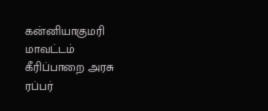கன்னியாகுமரி மாவட்டம் கீரிப்பாறை அரசு ரப்பர்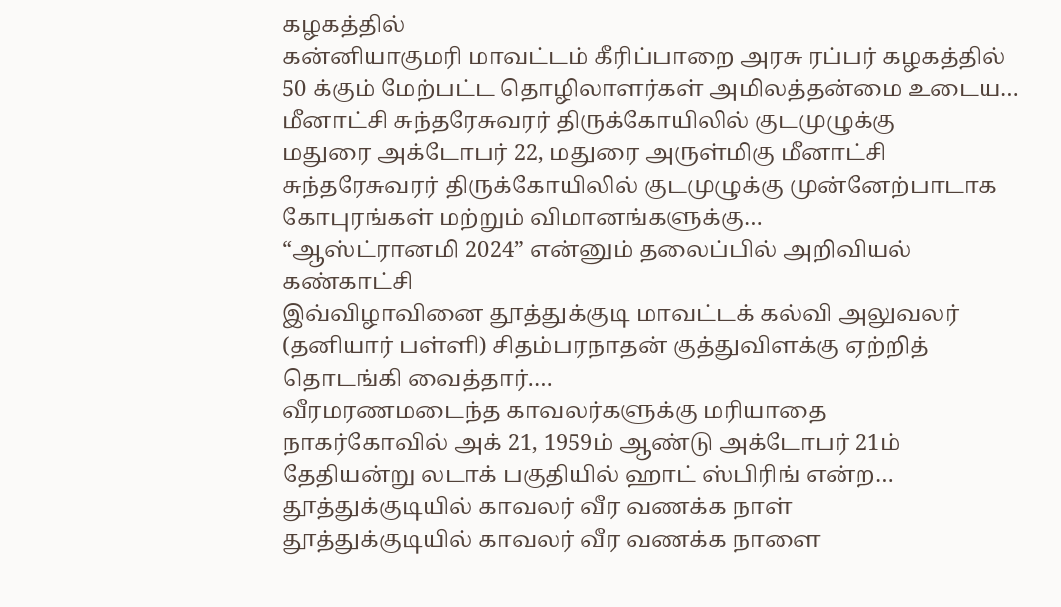கழகத்தில்
கன்னியாகுமரி மாவட்டம் கீரிப்பாறை அரசு ரப்பர் கழகத்தில் 50 க்கும் மேற்பட்ட தொழிலாளர்கள் அமிலத்தன்மை உடைய…
மீனாட்சி சுந்தரேசுவரர் திருக்கோயிலில் குடமுழுக்கு
மதுரை அக்டோபர் 22, மதுரை அருள்மிகு மீனாட்சி சுந்தரேசுவரர் திருக்கோயிலில் குடமுழுக்கு முன்னேற்பாடாக கோபுரங்கள் மற்றும் விமானங்களுக்கு…
“ஆஸ்ட்ரானமி 2024” என்னும் தலைப்பில் அறிவியல் கண்காட்சி
இவ்விழாவினை தூத்துக்குடி மாவட்டக் கல்வி அலுவலர் (தனியார் பள்ளி) சிதம்பரநாதன் குத்துவிளக்கு ஏற்றித் தொடங்கி வைத்தார்.…
வீரமரணமடைந்த காவலர்களுக்கு மரியாதை
நாகர்கோவில் அக் 21, 1959ம் ஆண்டு அக்டோபர் 21ம் தேதியன்று லடாக் பகுதியில் ஹாட் ஸ்பிரிங் என்ற…
தூத்துக்குடியில் காவலர் வீர வணக்க நாள்
தூத்துக்குடியில் காவலர் வீர வணக்க நாளை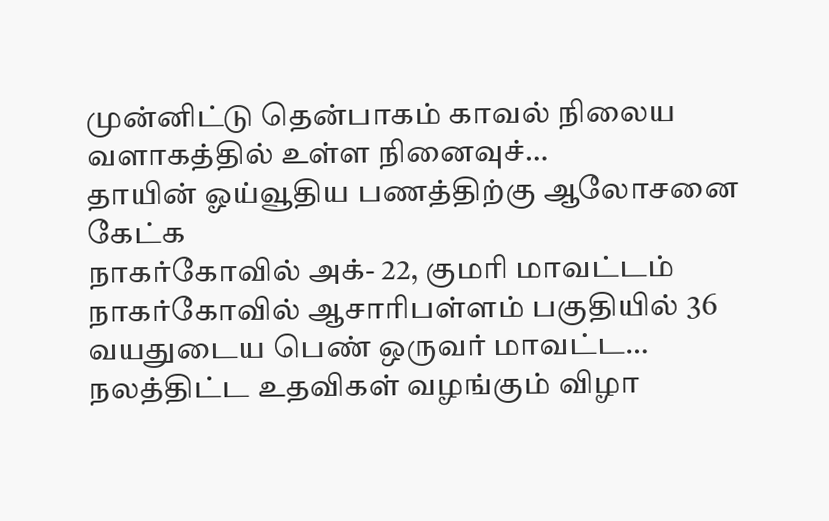முன்னிட்டு தென்பாகம் காவல் நிலைய வளாகத்தில் உள்ள நினைவுச்…
தாயின் ஓய்வூதிய பணத்திற்கு ஆலோசனை கேட்க
நாகர்கோவில் அக்- 22, குமரி மாவட்டம் நாகர்கோவில் ஆசாரிபள்ளம் பகுதியில் 36 வயதுடைய பெண் ஒருவர் மாவட்ட…
நலத்திட்ட உதவிகள் வழங்கும் விழா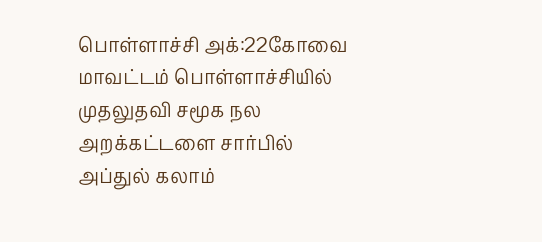பொள்ளாச்சி அக்:22கோவை மாவட்டம் பொள்ளாச்சியில் முதலுதவி சமூக நல அறக்கட்டளை சார்பில் அப்துல் கலாம்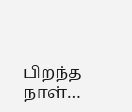பிறந்த நாள்…